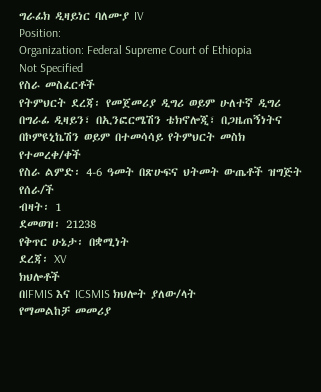ግራፊክ ዲዛይነር ባለሙያ IV
Position:
Organization: Federal Supreme Court of Ethiopia
Not Specified
የስራ መስፈርቶች
የትምህርት ደረጃ፡ የመጀመሪያ ዲግሪ ወይም ሁለተኛ ዲግሪ በግራፊ ዲዛይን፣ በኢንፎርሜሽን ቴክኖሎጂ፣ በጋዜጠኝነትና በኮምዩኒኬሽን ወይም በተመሳሳይ የትምህርት መስክ የተመረቀ/ቀች
የስራ ልምድ፡ 4-6 ዓመት በጽሁፍና ህትመት ውጤቶች ዝግጅት የሰራ/ች
ብዛት፡ 1
ደመወዝ፡ 21238
የቅጥር ሁኔታ፡ በቋሚነት
ደረጃ፡ XV
ክህሎቶች
በIFMIS እና ICSMIS ክህሎት ያለው/ላት
የማመልከቻ መመሪያ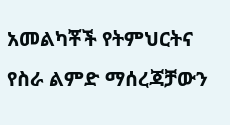አመልካቾች የትምህርትና የስራ ልምድ ማሰረጃቻውን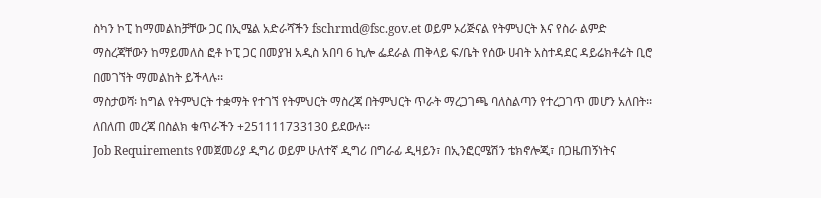ስካን ኮፒ ከማመልከቻቸው ጋር በኢሜል አድራሻችን fschrmd@fsc.gov.et ወይም ኦሪጅናል የትምህርት እና የስራ ልምድ ማስረጃቸውን ከማይመለስ ፎቶ ኮፒ ጋር በመያዝ አዲስ አበባ 6 ኪሎ ፌደራል ጠቅላይ ፍ/ቤት የሰው ሀብት አስተዳደር ዳይሬክቶሬት ቢሮ በመገኘት ማመልከት ይችላሉ፡፡
ማስታወሻ፡ ከግል የትምህርት ተቋማት የተገኘ የትምህርት ማስረጃ በትምህርት ጥራት ማረጋገጫ ባለስልጣን የተረጋገጥ መሆን አለበት፡፡
ለበለጠ መረጃ በስልክ ቁጥራችን +251111733130 ይደውሉ፡፡
Job Requirements የመጀመሪያ ዲግሪ ወይም ሁለተኛ ዲግሪ በግራፊ ዲዛይን፣ በኢንፎርሜሽን ቴክኖሎጂ፣ በጋዜጠኝነትና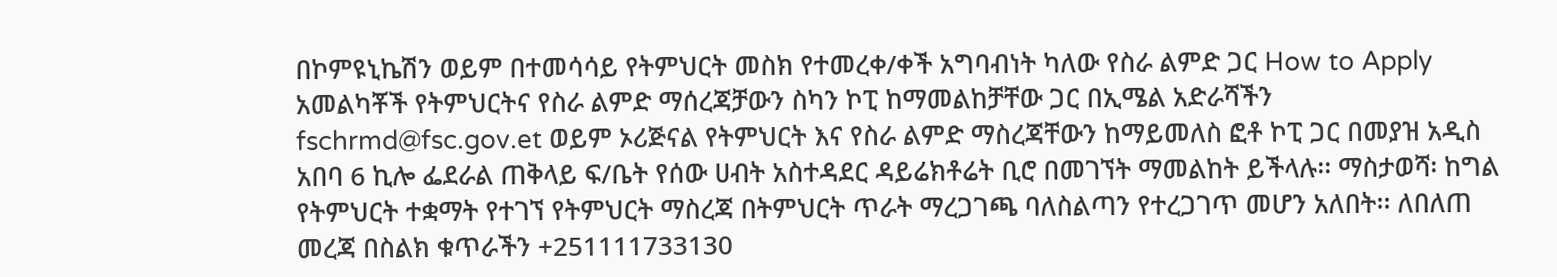በኮምዩኒኬሽን ወይም በተመሳሳይ የትምህርት መስክ የተመረቀ/ቀች አግባብነት ካለው የስራ ልምድ ጋር How to Apply አመልካቾች የትምህርትና የስራ ልምድ ማሰረጃቻውን ስካን ኮፒ ከማመልከቻቸው ጋር በኢሜል አድራሻችን fschrmd@fsc.gov.et ወይም ኦሪጅናል የትምህርት እና የስራ ልምድ ማስረጃቸውን ከማይመለስ ፎቶ ኮፒ ጋር በመያዝ አዲስ አበባ 6 ኪሎ ፌደራል ጠቅላይ ፍ/ቤት የሰው ሀብት አስተዳደር ዳይሬክቶሬት ቢሮ በመገኘት ማመልከት ይችላሉ፡፡ ማስታወሻ፡ ከግል የትምህርት ተቋማት የተገኘ የትምህርት ማስረጃ በትምህርት ጥራት ማረጋገጫ ባለስልጣን የተረጋገጥ መሆን አለበት፡፡ ለበለጠ መረጃ በስልክ ቁጥራችን +251111733130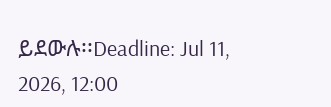ይደውሉ፡፡Deadline: Jul 11, 2026, 12:00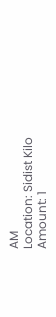AM
Location: Sidist Kilo
Amount: 1